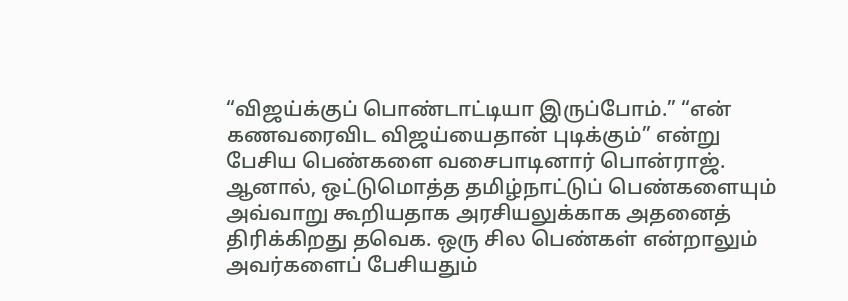“விஜய்க்குப் பொண்டாட்டியா இருப்போம்.” “என் கணவரைவிட விஜய்யைதான் புடிக்கும்” என்று பேசிய பெண்களை வசைபாடினார் பொன்ராஜ். ஆனால், ஒட்டுமொத்த தமிழ்நாட்டுப் பெண்களையும் அவ்வாறு கூறியதாக அரசியலுக்காக அதனைத் திரிக்கிறது தவெக. ஒரு சில பெண்கள் என்றாலும் அவர்களைப் பேசியதும்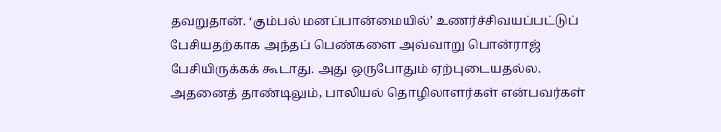தவறுதான். ‘கும்பல் மனப்பான்மையில்’ உணர்ச்சிவயப்பட்டுப் பேசியதற்காக அந்தப் பெண்களை அவ்வாறு பொன்ராஜ் பேசியிருக்கக் கூடாது. அது ஒருபோதும் ஏற்புடையதல்ல. அதனைத் தாண்டிலும், பாலியல் தொழிலாளர்கள் என்பவர்கள்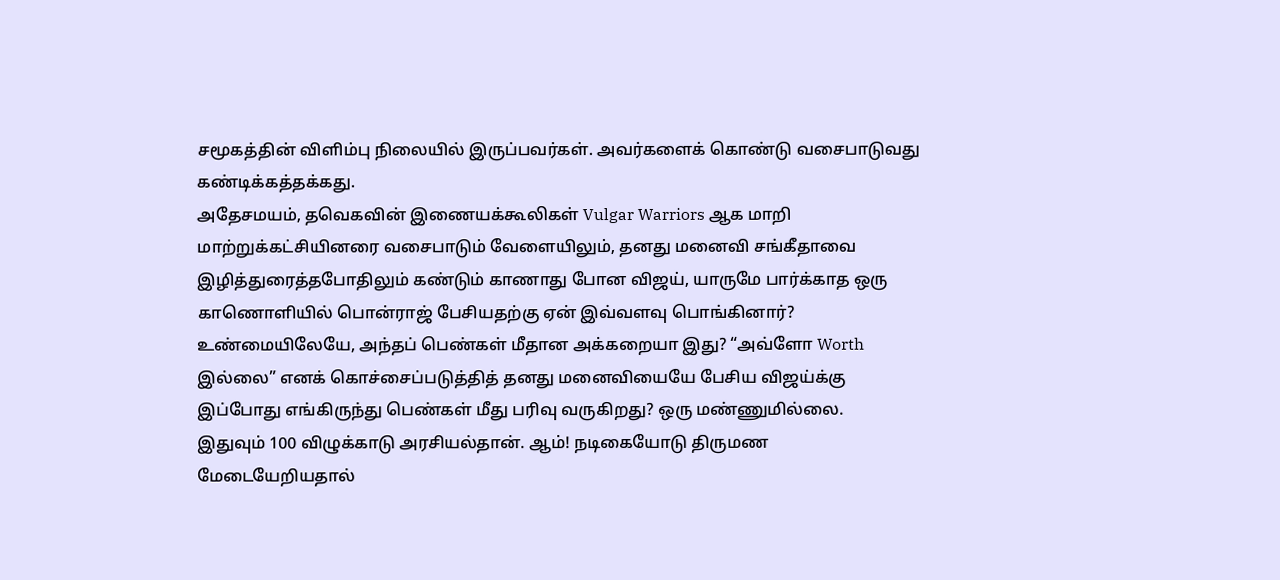சமூகத்தின் விளிம்பு நிலையில் இருப்பவர்கள். அவர்களைக் கொண்டு வசைபாடுவது கண்டிக்கத்தக்கது.
அதேசமயம், தவெகவின் இணையக்கூலிகள் Vulgar Warriors ஆக மாறி மாற்றுக்கட்சியினரை வசைபாடும் வேளையிலும், தனது மனைவி சங்கீதாவை இழித்துரைத்தபோதிலும் கண்டும் காணாது போன விஜய், யாருமே பார்க்காத ஒரு காணொளியில் பொன்ராஜ் பேசியதற்கு ஏன் இவ்வளவு பொங்கினார்? உண்மையிலேயே, அந்தப் பெண்கள் மீதான அக்கறையா இது? “அவ்ளோ Worth இல்லை” எனக் கொச்சைப்படுத்தித் தனது மனைவியையே பேசிய விஜய்க்கு இப்போது எங்கிருந்து பெண்கள் மீது பரிவு வருகிறது? ஒரு மண்ணுமில்லை.
இதுவும் 100 விழுக்காடு அரசியல்தான். ஆம்! நடிகையோடு திருமண மேடையேறியதால்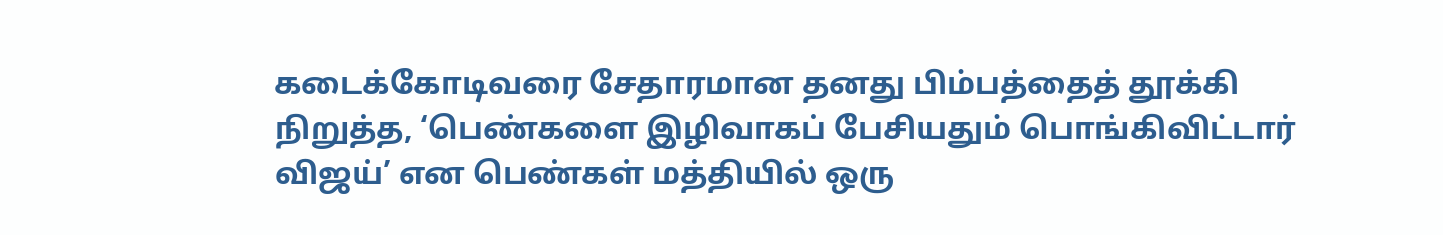கடைக்கோடிவரை சேதாரமான தனது பிம்பத்தைத் தூக்கி நிறுத்த, ‘பெண்களை இழிவாகப் பேசியதும் பொங்கிவிட்டார் விஜய்’ என பெண்கள் மத்தியில் ஒரு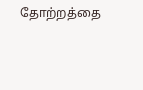தோற்றத்தை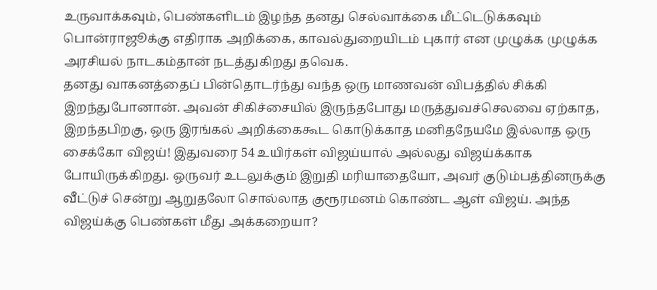உருவாக்கவும், பெண்களிடம் இழந்த தனது செல்வாக்கை மீட்டெடுக்கவும் பொன்ராஜூக்கு எதிராக அறிக்கை, காவல்துறையிடம் புகார் என முழுக்க முழுக்க அரசியல் நாடகம்தான் நடத்துகிறது தவெக.
தனது வாகனத்தைப் பின்தொடர்ந்து வந்த ஒரு மாணவன் விபத்தில் சிக்கி இறந்துபோனான். அவன் சிகிச்சையில் இருந்தபோது மருத்துவச்செலவை ஏற்காத, இறந்தபிறகு, ஒரு இரங்கல் அறிக்கைகூட கொடுக்காத மனிதநேயமே இல்லாத ஒரு சைக்கோ விஜய்! இதுவரை 54 உயிர்கள் விஜய்யால் அல்லது விஜய்க்காக போயிருக்கிறது. ஒருவர் உடலுக்கும் இறுதி மரியாதையோ, அவர் குடும்பத்தினருக்கு வீட்டுச் சென்று ஆறுதலோ சொல்லாத குரூரமனம் கொண்ட ஆள் விஜய். அந்த விஜய்க்கு பெண்கள் மீது அக்கறையா?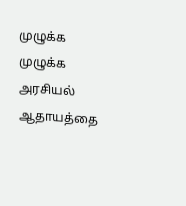முழுக்க முழுக்க அரசியல் ஆதாயத்தை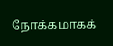நோக்கமாகக்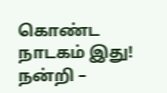கொண்ட நாடகம் இது!
நன்றி –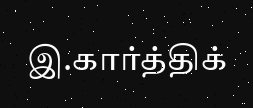இ.கார்த்திக்